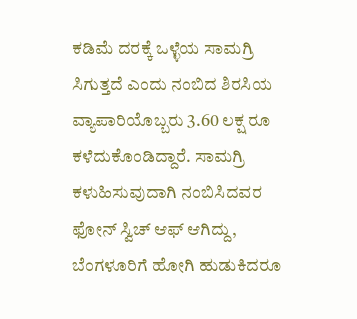ಕಡಿಮೆ ದರಕ್ಕೆ ಒಳ್ಳೆಯ ಸಾಮಗ್ರಿ ಸಿಗುತ್ತದೆ ಎಂದು ನಂಬಿದ ಶಿರಸಿಯ ವ್ಯಾಪಾರಿಯೊಬ್ಬರು 3.60 ಲಕ್ಷ ರೂ ಕಳೆದುಕೊಂಡಿದ್ದಾರೆ. ಸಾಮಗ್ರಿ ಕಳುಹಿಸುವುದಾಗಿ ನಂಬಿಸಿದವರ ಫೋನ್ ಸ್ವಿಚ್ ಆಫ್ ಆಗಿದ್ದು, ಬೆಂಗಳೂರಿಗೆ ಹೋಗಿ ಹುಡುಕಿದರೂ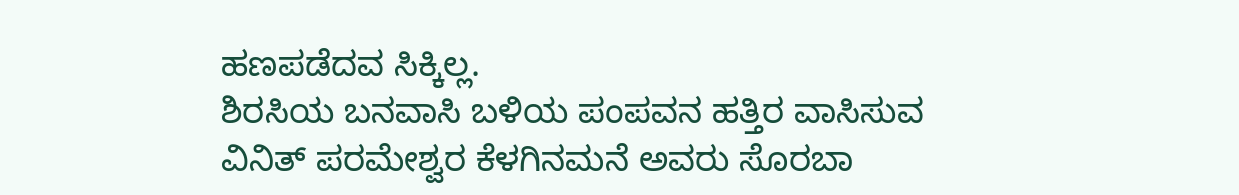ಹಣಪಡೆದವ ಸಿಕ್ಕಿಲ್ಲ.
ಶಿರಸಿಯ ಬನವಾಸಿ ಬಳಿಯ ಪಂಪವನ ಹತ್ತಿರ ವಾಸಿಸುವ ವಿನಿತ್ ಪರಮೇಶ್ವರ ಕೆಳಗಿನಮನೆ ಅವರು ಸೊರಬಾ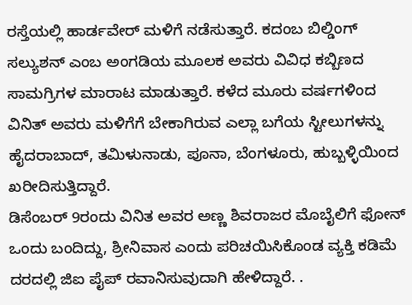ರಸ್ತೆಯಲ್ಲಿ ಹಾರ್ಡವೇರ್ ಮಳಿಗೆ ನಡೆಸುತ್ತಾರೆ. ಕದಂಬ ಬಿಲ್ಡಿಂಗ್ ಸಲ್ಯುಶನ್ ಎಂಬ ಅಂಗಡಿಯ ಮೂಲಕ ಅವರು ವಿವಿಧ ಕಬ್ಬಿಣದ ಸಾಮಗ್ರಿಗಳ ಮಾರಾಟ ಮಾಡುತ್ತಾರೆ. ಕಳೆದ ಮೂರು ವರ್ಷಗಳಿಂದ ವಿನಿತ್ ಅವರು ಮಳಿಗೆಗೆ ಬೇಕಾಗಿರುವ ಎಲ್ಲಾ ಬಗೆಯ ಸ್ಟೀಲುಗಳನ್ನು ಹೈದರಾಬಾದ್, ತಮಿಳುನಾಡು, ಪೂನಾ, ಬೆಂಗಳೂರು, ಹುಬ್ಬಳ್ಳಿಯಿಂದ ಖರೀದಿಸುತ್ತಿದ್ದಾರೆ.
ಡಿಸೆಂಬರ್ 9ರಂದು ವಿನಿತ ಅವರ ಅಣ್ಣ ಶಿವರಾಜರ ಮೊಬೈಲಿಗೆ ಫೋನ್ ಒಂದು ಬಂದಿದ್ದು, ಶ್ರೀನಿವಾಸ ಎಂದು ಪರಿಚಯಿಸಿಕೊಂಡ ವ್ಯಕ್ತಿ ಕಡಿಮೆ ದರದಲ್ಲಿ ಜಿಐ ಪೈಪ್ ರವಾನಿಸುವುದಾಗಿ ಹೇಳಿದ್ದಾರೆ. .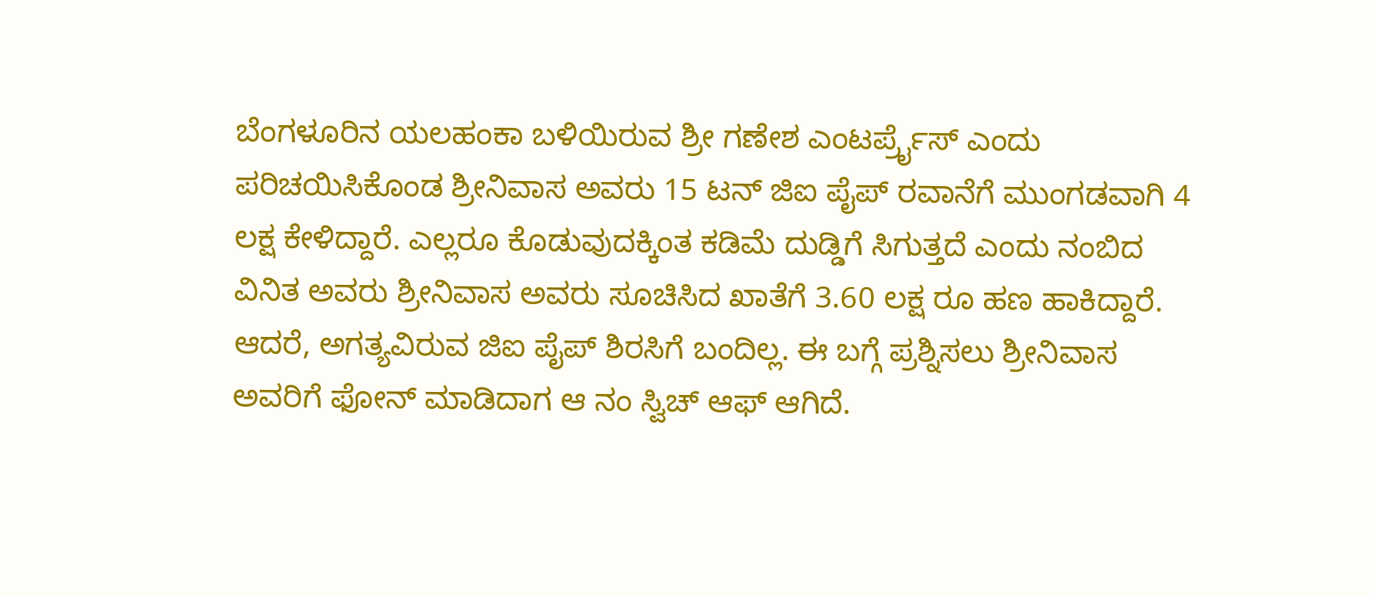ಬೆಂಗಳೂರಿನ ಯಲಹಂಕಾ ಬಳಿಯಿರುವ ಶ್ರೀ ಗಣೇಶ ಎಂಟರ್ಪ್ರೈಸ್ ಎಂದು ಪರಿಚಯಿಸಿಕೊಂಡ ಶ್ರೀನಿವಾಸ ಅವರು 15 ಟನ್ ಜಿಐ ಪೈಪ್ ರವಾನೆಗೆ ಮುಂಗಡವಾಗಿ 4 ಲಕ್ಷ ಕೇಳಿದ್ದಾರೆ. ಎಲ್ಲರೂ ಕೊಡುವುದಕ್ಕಿಂತ ಕಡಿಮೆ ದುಡ್ಡಿಗೆ ಸಿಗುತ್ತದೆ ಎಂದು ನಂಬಿದ ವಿನಿತ ಅವರು ಶ್ರೀನಿವಾಸ ಅವರು ಸೂಚಿಸಿದ ಖಾತೆಗೆ 3.60 ಲಕ್ಷ ರೂ ಹಣ ಹಾಕಿದ್ದಾರೆ.
ಆದರೆ, ಅಗತ್ಯವಿರುವ ಜಿಐ ಪೈಪ್ ಶಿರಸಿಗೆ ಬಂದಿಲ್ಲ. ಈ ಬಗ್ಗೆ ಪ್ರಶ್ನಿಸಲು ಶ್ರೀನಿವಾಸ ಅವರಿಗೆ ಫೋನ್ ಮಾಡಿದಾಗ ಆ ನಂ ಸ್ವಿಚ್ ಆಫ್ ಆಗಿದೆ.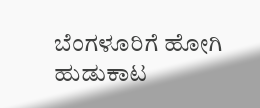ಬೆಂಗಳೂರಿಗೆ ಹೋಗಿ ಹುಡುಕಾಟ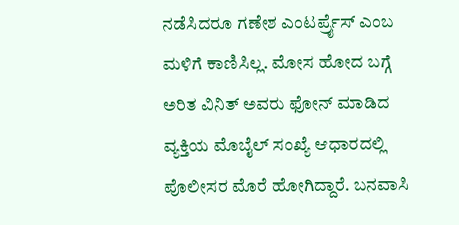ನಡೆಸಿದರೂ ಗಣೇಶ ಎಂಟರ್ಪ್ರೈಸ್ ಎಂಬ ಮಳಿಗೆ ಕಾಣಿಸಿಲ್ಲ. ಮೋಸ ಹೋದ ಬಗ್ಗೆ ಅರಿತ ವಿನಿತ್ ಅವರು ಫೋನ್ ಮಾಡಿದ ವ್ಯಕ್ತಿಯ ಮೊಬೈಲ್ ಸಂಖ್ಯೆ ಆಧಾರದಲ್ಲಿ ಪೊಲೀಸರ ಮೊರೆ ಹೋಗಿದ್ದಾರೆ. ಬನವಾಸಿ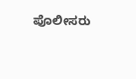ಪೊಲೀಸರು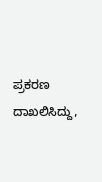ಪ್ರಕರಣ ದಾಖಲಿಸಿದ್ದು,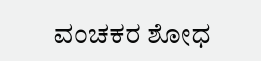ವಂಚಕರ ಶೋಧ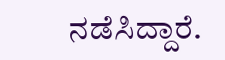ನಡೆಸಿದ್ದಾರೆ.